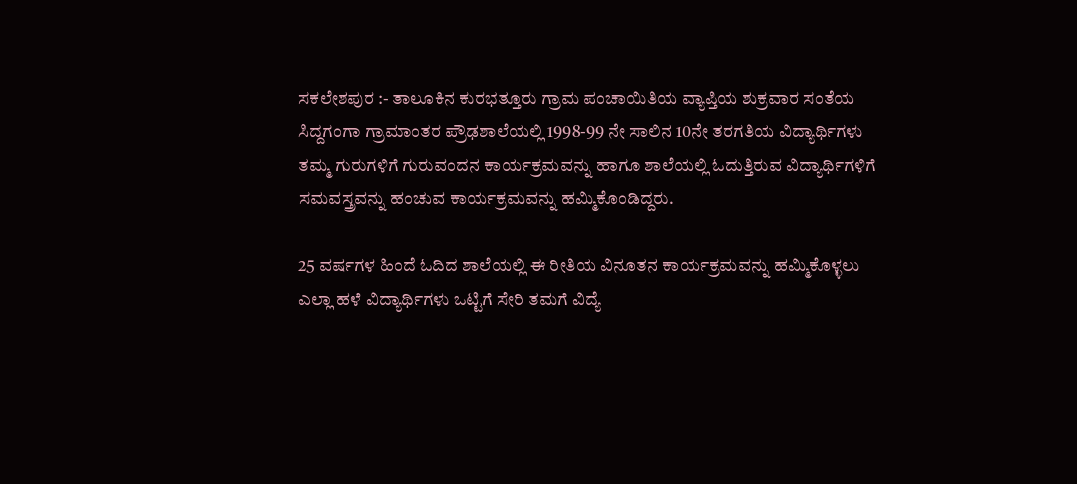ಸಕಲೇಶಪುರ :- ತಾಲೂಕಿನ ಕುರಭತ್ತೂರು ಗ್ರಾಮ ಪಂಚಾಯಿತಿಯ ವ್ಯಾಪ್ತಿಯ ಶುಕ್ರವಾರ ಸಂತೆಯ ಸಿದ್ದಗಂಗಾ ಗ್ರಾಮಾಂತರ ಪ್ರೌಢಶಾಲೆಯಲ್ಲಿ 1998-99 ನೇ ಸಾಲಿನ 10ನೇ ತರಗತಿಯ ವಿದ್ಯಾರ್ಥಿಗಳು ತಮ್ಮ ಗುರುಗಳಿಗೆ ಗುರುವಂದನ ಕಾರ್ಯಕ್ರಮವನ್ನು ಹಾಗೂ ಶಾಲೆಯಲ್ಲಿ ಓದುತ್ತಿರುವ ವಿದ್ಯಾರ್ಥಿಗಳಿಗೆ ಸಮವಸ್ತ್ರವನ್ನು ಹಂಚುವ ಕಾರ್ಯಕ್ರಮವನ್ನು ಹಮ್ಮಿಕೊಂಡಿದ್ದರು.

25 ವರ್ಷಗಳ ಹಿಂದೆ ಓದಿದ ಶಾಲೆಯಲ್ಲಿ ಈ ರೀತಿಯ ವಿನೂತನ ಕಾರ್ಯಕ್ರಮವನ್ನು ಹಮ್ಮಿಕೊಳ್ಳಲು ಎಲ್ಲಾ ಹಳೆ ವಿದ್ಯಾರ್ಥಿಗಳು ಒಟ್ಟಿಗೆ ಸೇರಿ ತಮಗೆ ವಿದ್ಯೆ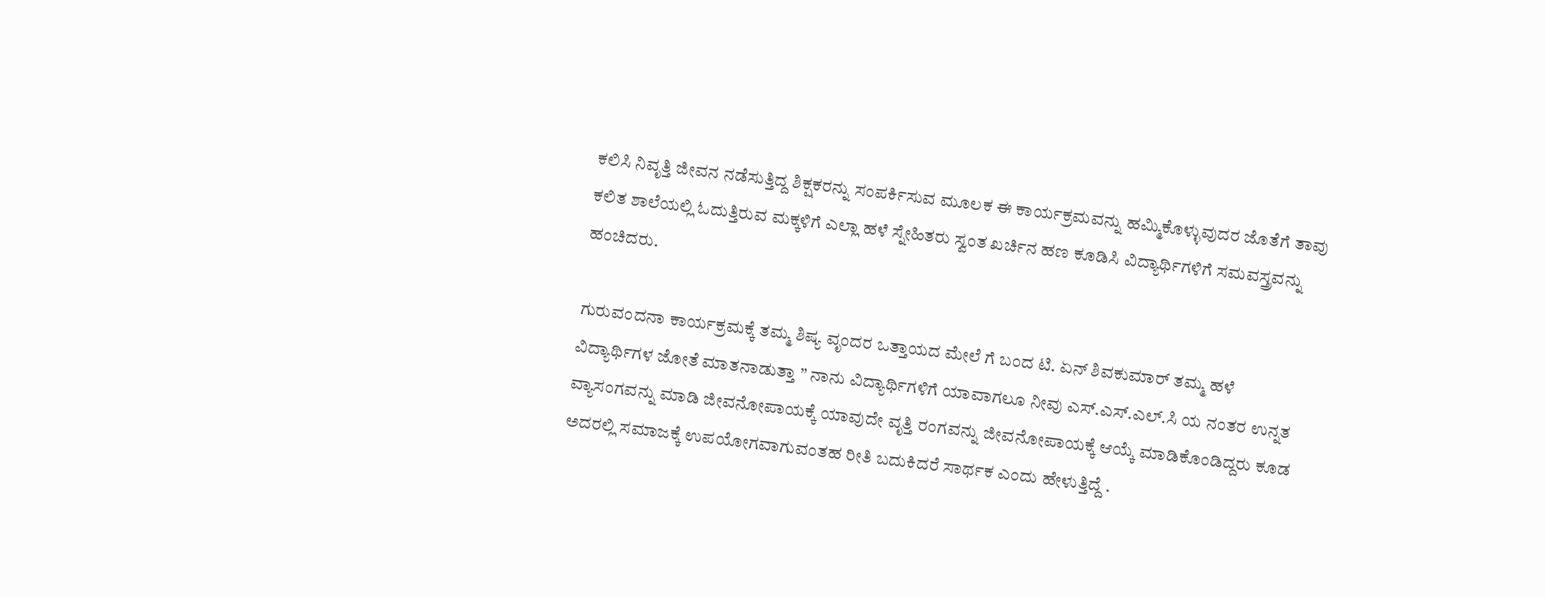ಕಲಿಸಿ ನಿವೃತ್ತಿ ಜೀವನ ನಡೆಸುತ್ತಿದ್ದ ಶಿಕ್ಷಕರನ್ನು ಸಂಪರ್ಕಿಸುವ ಮೂಲಕ ಈ ಕಾರ್ಯಕ್ರಮವನ್ನು ಹಮ್ಮಿಕೊಳ್ಳುವುದರ ಜೊತೆಗೆ ತಾವು ಕಲಿತ ಶಾಲೆಯಲ್ಲಿ ಓದುತ್ತಿರುವ ಮಕ್ಕಳಿಗೆ ಎಲ್ಲಾ ಹಳೆ ಸ್ನೇಹಿತರು ಸ್ವಂತ ಖರ್ಚಿನ ಹಣ ಕೂಡಿಸಿ ವಿದ್ಯಾರ್ಥಿಗಳಿಗೆ ಸಮವಸ್ತ್ರವನ್ನು ಹಂಚಿದರು.

ಗುರುವಂದನಾ ಕಾರ್ಯಕ್ರಮಕ್ಕೆ ತಮ್ಮ ಶಿಷ್ಯ ವೃಂದರ ಒತ್ತಾಯದ ಮೇಲೆ ಗೆ ಬಂದ ಟಿ. ಏನ್ ಶಿವಕುಮಾರ್ ತಮ್ಮ ಹಳೆ ವಿದ್ಯಾರ್ಥಿಗಳ ಜೋತೆ ಮಾತನಾಡುತ್ತಾ ” ನಾನು ವಿದ್ಯಾರ್ಥಿಗಳಿಗೆ ಯಾವಾಗಲೂ ನೀವು ಎಸ್.ಎಸ್.ಎಲ್.ಸಿ ಯ ನಂತರ ಉನ್ನತ ವ್ಯಾಸಂಗವನ್ನು ಮಾಡಿ ಜೀವನೋಪಾಯಕ್ಕೆ ಯಾವುದೇ ವೃತ್ತಿ ರಂಗವನ್ನು ಜೀವನೋಪಾಯಕ್ಕೆ ಆಯ್ಕೆ ಮಾಡಿಕೊಂಡಿದ್ದರು ಕೂಡ ಅದರಲ್ಲಿ ಸಮಾಜಕ್ಕೆ ಉಪಯೋಗವಾಗುವಂತಹ ರೀತಿ ಬದುಕಿದರೆ ಸಾರ್ಥಕ ಎಂದು ಹೇಳುತ್ತಿದ್ದೆ .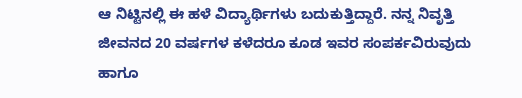ಆ ನಿಟ್ಟಿನಲ್ಲಿ ಈ ಹಳೆ ವಿದ್ಯಾರ್ಥಿಗಳು ಬದುಕುತ್ತಿದ್ದಾರೆ. ನನ್ನ ನಿವೃತ್ತಿ ಜೀವನದ 20 ವರ್ಷಗಳ ಕಳೆದರೂ ಕೂಡ ಇವರ ಸಂಪರ್ಕವಿರುವುದು ಹಾಗೂ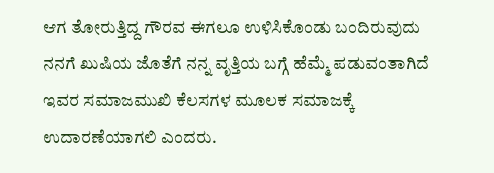ಆಗ ತೋರುತ್ತಿದ್ದ ಗೌರವ ಈಗಲೂ ಉಳಿಸಿಕೊಂಡು ಬಂದಿರುವುದು ನನಗೆ ಖುಷಿಯ ಜೊತೆಗೆ ನನ್ನ ವೃತ್ತಿಯ ಬಗ್ಗೆ ಹೆಮ್ಮೆ ಪಡುವಂತಾಗಿದೆ ಇವರ ಸಮಾಜಮುಖಿ ಕೆಲಸಗಳ ಮೂಲಕ ಸಮಾಜಕ್ಕೆ ಉದಾರಣೆಯಾಗಲಿ ಎಂದರು.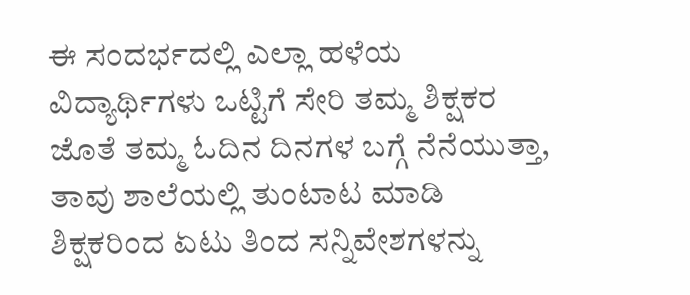ಈ ಸಂದರ್ಭದಲ್ಲಿ ಎಲ್ಲಾ ಹಳೆಯ ವಿದ್ಯಾರ್ಥಿಗಳು ಒಟ್ಟಿಗೆ ಸೇರಿ ತಮ್ಮ ಶಿಕ್ಷಕರ ಜೊತೆ ತಮ್ಮ ಓದಿನ ದಿನಗಳ ಬಗ್ಗೆ ನೆನೆಯುತ್ತಾ, ತಾವು ಶಾಲೆಯಲ್ಲಿ ತುಂಟಾಟ ಮಾಡಿ ಶಿಕ್ಷಕರಿಂದ ಏಟು ತಿಂದ ಸನ್ನಿವೇಶಗಳನ್ನು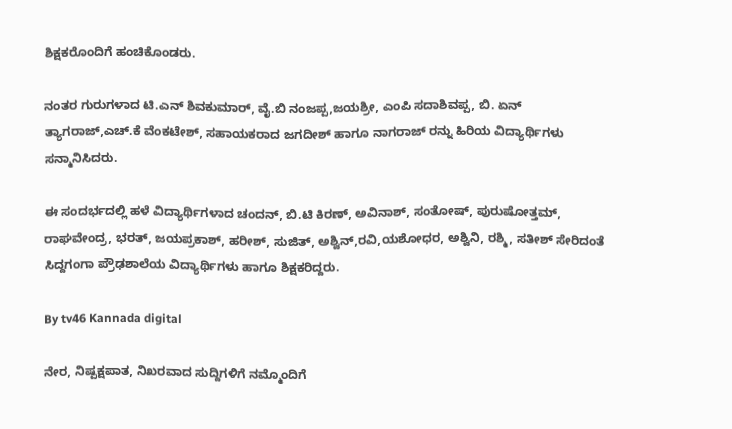ಶಿಕ್ಷಕರೊಂದಿಗೆ ಹಂಚಿಕೊಂಡರು.

ನಂತರ ಗುರುಗಳಾದ ಟಿ.ಎನ್ ಶಿವಕುಮಾರ್, ವೈ.ಬಿ ನಂಜಪ್ಪ,ಜಯಶ್ರೀ, ಎಂಪಿ ಸದಾಶಿವಪ್ಪ, ಬಿ. ಏನ್ ತ್ಯಾಗರಾಜ್,ಎಚ್.ಕೆ ವೆಂಕಟೇಶ್, ಸಹಾಯಕರಾದ ಜಗದೀಶ್ ಹಾಗೂ ನಾಗರಾಜ್ ರನ್ನು ಹಿರಿಯ ವಿದ್ಯಾರ್ಥಿಗಳು ಸನ್ಮಾನಿಸಿದರು.

ಈ ಸಂದರ್ಭದಲ್ಲಿ ಹಳೆ ವಿದ್ಯಾರ್ಥಿಗಳಾದ ಚಂದನ್, ಬಿ.ಟಿ ಕಿರಣ್, ಅವಿನಾಶ್, ಸಂತೋಷ್, ಪುರುಷೋತ್ತಮ್, ರಾಘವೇಂದ್ರ, ಭರತ್, ಜಯಪ್ರಕಾಶ್, ಹರೀಶ್, ಸುಜಿತ್, ಅಶ್ವಿನ್,ರವಿ,ಯಶೋಧರ, ಅಶ್ವಿನಿ, ರಶ್ಮಿ, ಸತೀಶ್ ಸೇರಿದಂತೆ ಸಿದ್ದಗಂಗಾ ಪ್ರೌಢಶಾಲೆಯ ವಿದ್ಯಾರ್ಥಿಗಳು ಹಾಗೂ ಶಿಕ್ಷಕರಿದ್ದರು.

By tv46 Kannada digital

ನೇರ, ನಿಷ್ಪಕ್ಷಪಾತ, ನಿಖರವಾದ ಸುದ್ದಿಗಳಿಗೆ ನಮ್ಮೊಂದಿಗೆ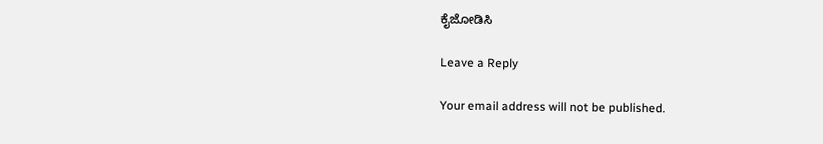ಕೈಜೋಡಿಸಿ

Leave a Reply

Your email address will not be published.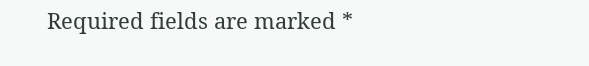Required fields are marked *